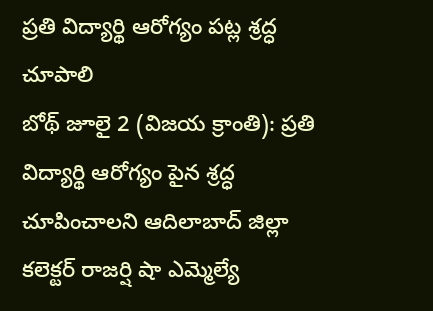ప్రతి విద్యార్థి ఆరోగ్యం పట్ల శ్రద్ధ చూపాలి
బోథ్ జూలై 2 (విజయ క్రాంతి): ప్రతి విద్యార్థి ఆరోగ్యం పైన శ్రద్ధ చూపించాలని ఆదిలాబాద్ జిల్లా కలెక్టర్ రాజర్షి షా ఎమ్మెల్యే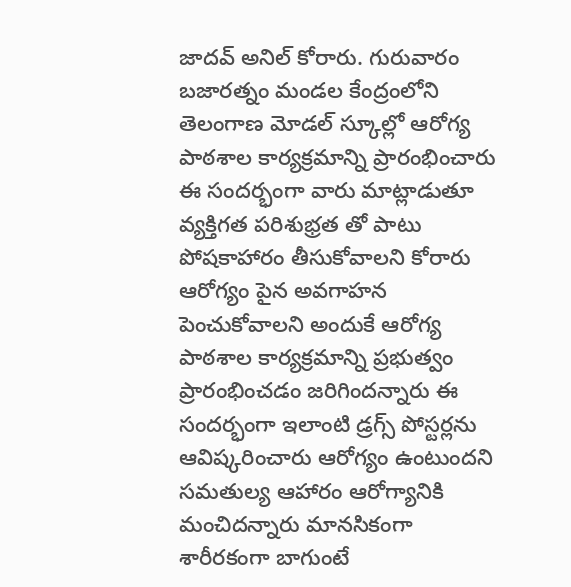జాదవ్ అనిల్ కోరారు. గురువారం బజారత్నం మండల కేంద్రంలోని తెలంగాణ మోడల్ స్కూల్లో ఆరోగ్య పాఠశాల కార్యక్రమాన్ని ప్రారంభించారు ఈ సందర్భంగా వారు మాట్లాడుతూ వ్యక్తిగత పరిశుభ్రత తో పాటు పోషకాహారం తీసుకోవాలని కోరారు ఆరోగ్యం పైన అవగాహన పెంచుకోవాలని అందుకే ఆరోగ్య పాఠశాల కార్యక్రమాన్ని ప్రభుత్వం ప్రారంభించడం జరిగిందన్నారు ఈ సందర్భంగా ఇలాంటి డ్రగ్స్ పోస్టర్లను ఆవిష్కరించారు ఆరోగ్యం ఉంటుందని సమతుల్య ఆహారం ఆరోగ్యానికి మంచిదన్నారు మానసికంగా శారీరకంగా బాగుంటే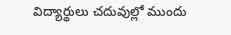విద్యార్థులు చదువుల్లో ముందు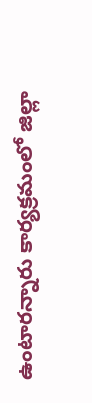ఉంటారన్నారు కార్యక్రమంలో జిల్లా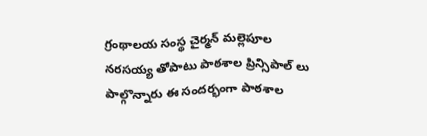గ్రంథాలయ సంస్థ చైర్మన్ మల్లెపూల నరసయ్య తోపాటు పాఠశాల ప్రిన్సిపాల్ లు పాల్గొన్నారు ఈ సందర్భంగా పాఠశాల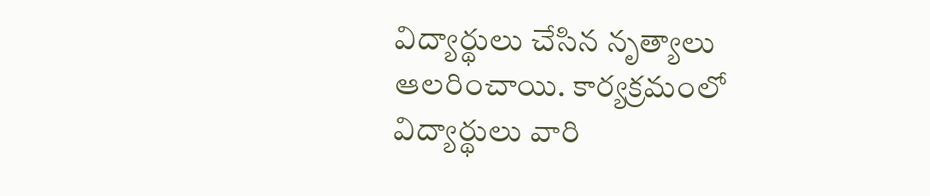విద్యార్థులు చేసిన నృత్యాలు ఆలరించాయి. కార్యక్రమంలో విద్యార్థులు వారి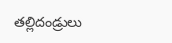తల్లిదండ్రులు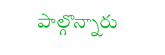పాల్గొన్నారు